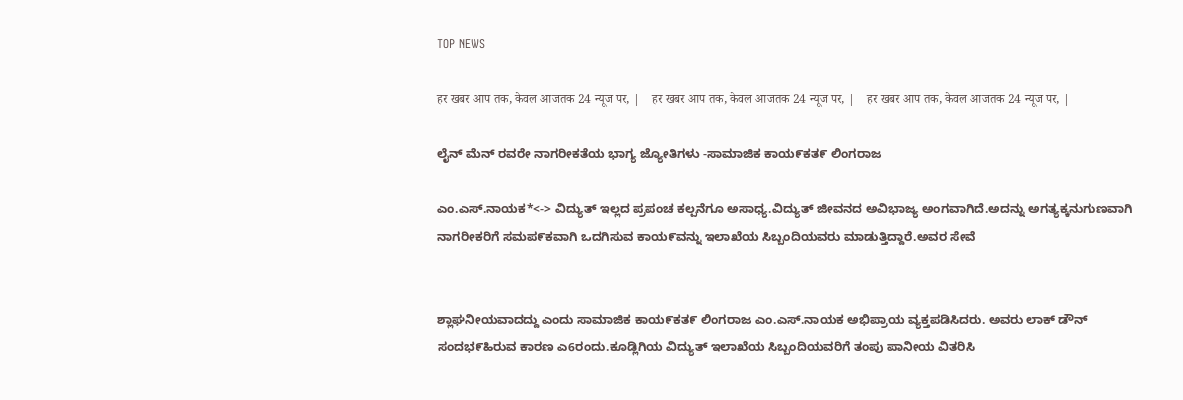TOP NEWS

हर खबर आप तक, केवल आजतक 24 न्यूज पर, |    हर खबर आप तक, केवल आजतक 24 न्यूज पर, |    हर खबर आप तक, केवल आजतक 24 न्यूज पर, |

ಲೈನ್ ಮೆನ್ ರವರೇ ನಾಗರೀಕತೆಯ ಭಾಗ್ಯ ಜ್ಯೋತಿಗಳು -ಸಾಮಾಜಿಕ ಕಾಯ೯ಕತ೯ ಲಿಂಗರಾಜ

ಎಂ.ಎಸ್.ನಾಯಕ*<-> ವಿದ್ಯುತ್ ಇಲ್ಲದ ಪ್ರಪಂಚ ಕಲ್ಪನೆಗೂ ಅಸಾಧ್ಯ.ವಿದ್ಯುತ್ ಜೀವನದ ಅವಿಭಾಜ್ಯ ಅಂಗವಾಗಿದೆ.ಅದನ್ನು ಅಗತ್ಯಕ್ಕನುಗುಣವಾಗಿ ನಾಗರೀಕರಿಗೆ ಸಮಪ೯ಕವಾಗಿ ಒದಗಿಸುವ ಕಾಯ೯ವನ್ನು ಇಲಾಖೆಯ ಸಿಬ್ಬಂದಿಯವರು ಮಾಡುತ್ತಿದ್ದಾರೆ.ಅವರ ಸೇವೆ


ಶ್ಲಾಘನೀಯವಾದದ್ದು ಎಂದು ಸಾಮಾಜಿಕ ಕಾಯ೯ಕತ೯ ಲಿಂಗರಾಜ ಎಂ.ಎಸ್.ನಾಯಕ ಅಭಿಪ್ರಾಯ ವ್ಯಕ್ತಪಡಿಸಿದರು. ಅವರು ಲಾಕ್ ಡೌನ್ ಸಂದಭ೯ಹಿರುವ ಕಾರಣ ಎ6ರಂದು.ಕೂಡ್ಲಿಗಿಯ ವಿದ್ಯುತ್ ಇಲಾಖೆಯ ಸಿಬ್ಬಂದಿಯವರಿಗೆ ತಂಪು ಪಾನೀಯ ವಿತರಿಸಿ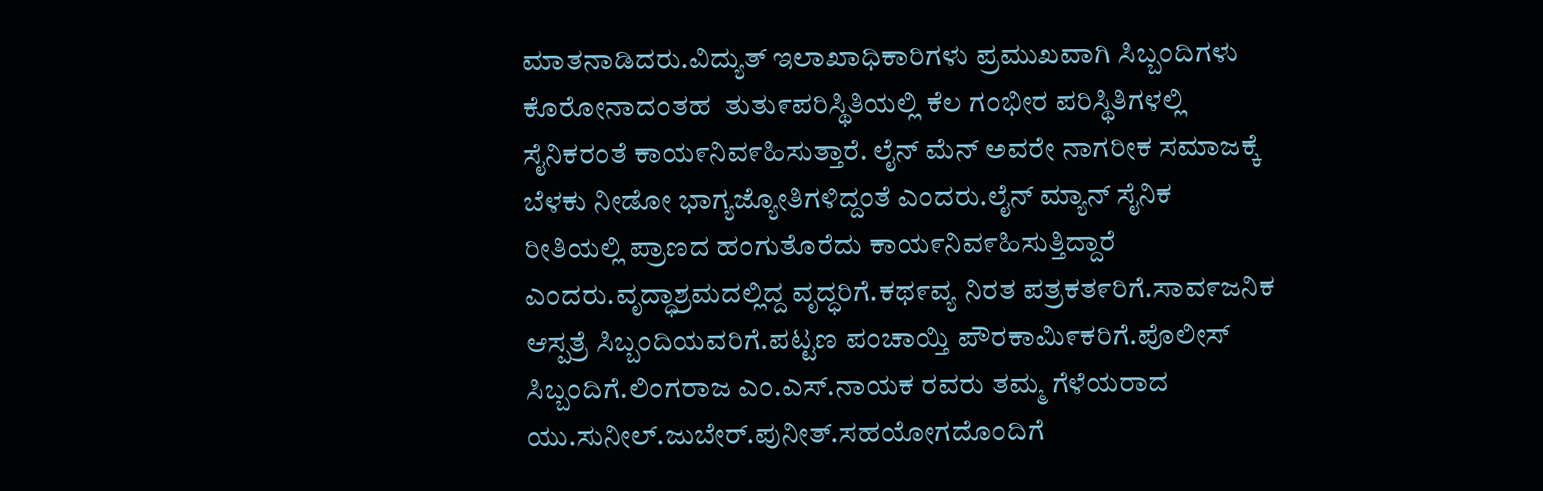ಮಾತನಾಡಿದರು.ವಿದ್ಯುತ್ ಇಲಾಖಾಧಿಕಾರಿಗಳು ಪ್ರಮುಖವಾಗಿ ಸಿಬ್ಬಂದಿಗಳು ಕೊರೋನಾದಂತಹ  ತುತು೯ಪರಿಸ್ಥಿತಿಯಲ್ಲಿ ಕೆಲ ಗಂಭೀರ ಪರಿಸ್ಥಿತಿಗಳಲ್ಲಿ ಸೈನಿಕರಂತೆ ಕಾಯ೯ನಿವ೯ಹಿಸುತ್ತಾರೆ. ಲೈನ್ ಮೆನ್ ಅವರೇ ನಾಗರೀಕ ಸಮಾಜಕ್ಕೆ ಬೆಳಕು ನೀಡೋ ಭಾಗ್ಯಜ್ಯೋತಿಗಳಿದ್ದಂತೆ ಎಂದರು.ಲೈನ್ ಮ್ಯಾನ್ ಸೈನಿಕ ರೀತಿಯಲ್ಲಿ ಪ್ರಾಣದ ಹಂಗುತೊರೆದು ಕಾಯ೯ನಿವ೯ಹಿಸುತ್ತಿದ್ದಾರೆ ಎಂದರು.ವೃದ್ಧಾಶ್ರಮದಲ್ಲಿದ್ದ ವೃದ್ಧರಿಗೆ.ಕಥ೯ವ್ಯ ನಿರತ ಪತ್ರಕತ೯ರಿಗೆ.ಸಾವ೯ಜನಿಕ ಆಸ್ಪತ್ರೆ ಸಿಬ್ಬಂದಿಯವರಿಗೆ.ಪಟ್ಟಣ ಪಂಚಾಯ್ತಿ ಪೌರಕಾಮಿ೯ಕರಿಗೆ.ಪೊಲೀಸ್ ಸಿಬ್ಬಂದಿಗೆ.ಲಿಂಗರಾಜ ಎಂ.ಎಸ್.ನಾಯಕ ರವರು ತಮ್ಮ ಗೆಳೆಯರಾದ ಯು.ಸುನೀಲ್.ಜುಬೇರ್.ಪುನೀತ್.ಸಹಯೋಗದೊಂದಿಗೆ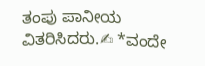ತಂಪು ಪಾನೀಯ ವಿತರಿಸಿದರು.✍ *ವಂದೇ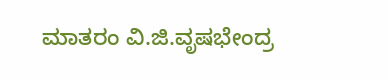ಮಾತರಂ ವಿ.ಜಿ.ವೃಷಭೇಂದ್ರ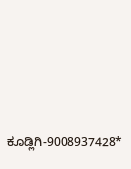ಕೂಡ್ಲಿಗಿ-9008937428*